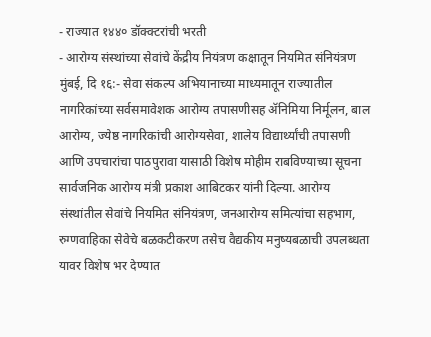- राज्यात १४४० डॉक्क्टरांची भरती
- आरोग्य संस्थांच्या सेवांचे केंद्रीय नियंत्रण कक्षातून नियमित संनियंत्रण
मुंबई, दि १६:- सेवा संकल्प अभियानाच्या माध्यमातून राज्यातील नागरिकांच्या सर्वसमावेशक आरोग्य तपासणीसह ॲनिमिया निर्मूलन, बाल आरोग्य, ज्येष्ठ नागरिकांची आरोग्यसेवा, शालेय विद्यार्थ्यांची तपासणी आणि उपचारांचा पाठपुरावा यासाठी विशेष मोहीम राबविण्याच्या सूचना सार्वजनिक आरोग्य मंत्री प्रकाश आबिटकर यांनी दिल्या. आरोग्य संस्थांतील सेवांचे नियमित संनियंत्रण, जनआरोग्य समित्यांचा सहभाग, रुग्णवाहिका सेवेचे बळकटीकरण तसेच वैद्यकीय मनुष्यबळाची उपलब्धता यावर विशेष भर देण्यात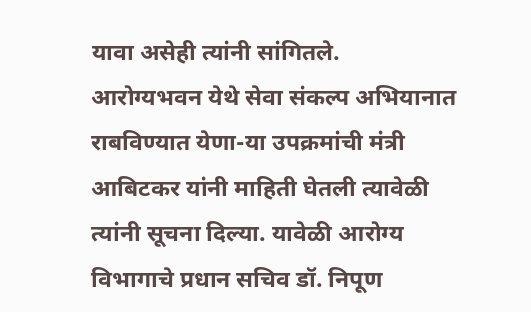यावा असेही त्यांनी सांगितले.
आरोग्यभवन येथे सेवा संकल्प अभियानात राबविण्यात येणा-या उपक्रमांची मंत्री आबिटकर यांनी माहिती घेतली त्यावेळी त्यांनी सूचना दिल्या. यावेळी आरोग्य विभागाचे प्रधान सचिव डॉ. निपूण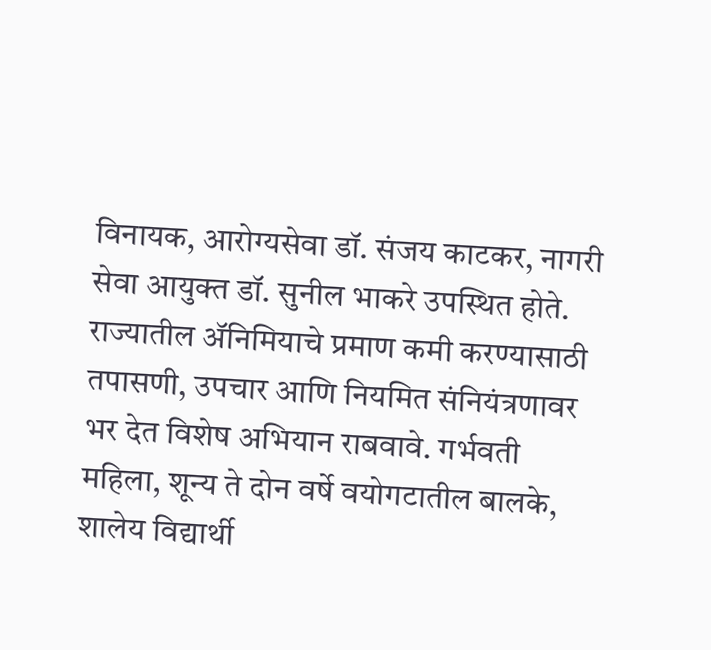विनायक, आरोग्यसेवा डॉ. संजय काटकर, नागरी सेवा आयुक्त डॉ. सुनील भाकरे उपस्थित होते.
राज्यातील ॲनिमियाचे प्रमाण कमी करण्यासाठी तपासणी, उपचार आणि नियमित संनियंत्रणावर भर देत विशेष अभियान राबवावे. गर्भवती महिला, शून्य ते दोन वर्षे वयोगटातील बालके, शालेय विद्यार्थी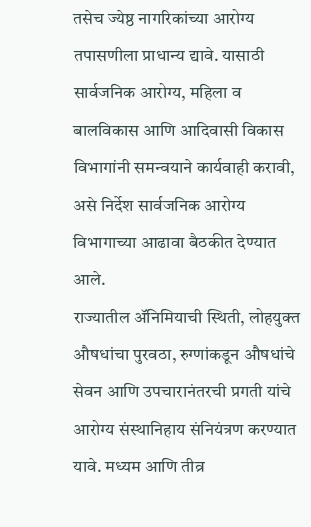तसेच ज्येष्ठ नागरिकांच्या आरोग्य तपासणीला प्राधान्य द्यावे. यासाठी सार्वजनिक आरोग्य, महिला व बालविकास आणि आदिवासी विकास विभागांनी समन्वयाने कार्यवाही करावी, असे निर्देश सार्वजनिक आरोग्य विभागाच्या आढावा बैठकीत देण्यात आले.
राज्यातील ॲनिमियाची स्थिती, लोहयुक्त औषधांचा पुरवठा, रुग्णांकडून औषधांचे सेवन आणि उपचारानंतरची प्रगती यांचे आरोग्य संस्थानिहाय संनियंत्रण करण्यात यावे. मध्यम आणि तीव्र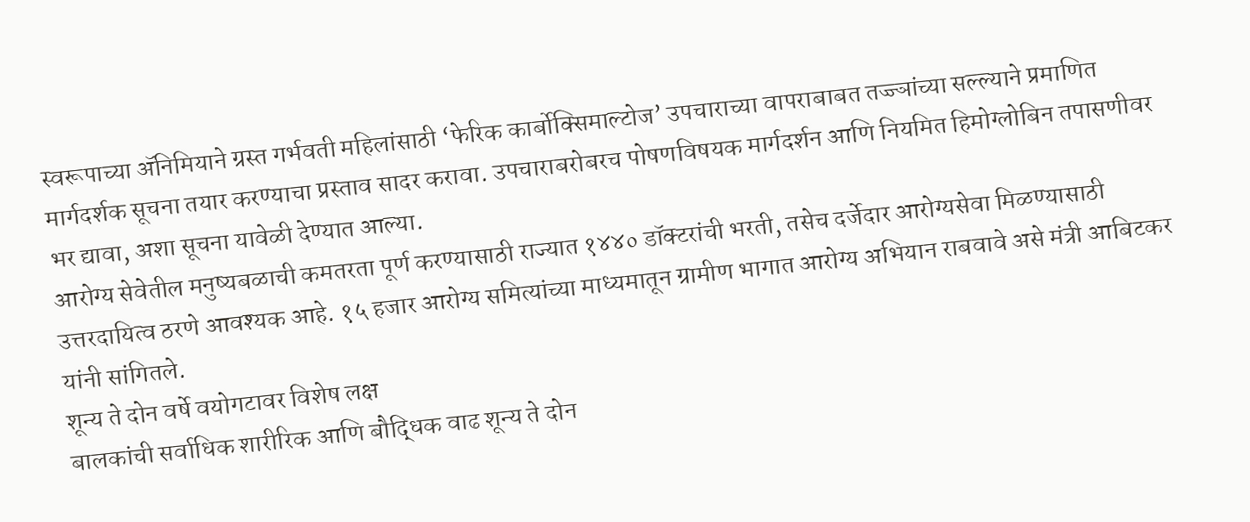स्वरूपाच्या ॲनिमियाने ग्रस्त गर्भवती महिलांसाठी ‘फेरिक कार्बोक्सिमाल्टोज’ उपचाराच्या वापराबाबत तज्ज्ञांच्या सल्ल्याने प्रमाणित मार्गदर्शक सूचना तयार करण्याचा प्रस्ताव सादर करावा. उपचाराबरोबरच पोषणविषयक मार्गदर्शन आणि नियमित हिमोग्लोबिन तपासणीवर भर द्यावा, अशा सूचना यावेळी देण्यात आल्या.
आरोग्य सेवेतील मनुष्यबळाची कमतरता पूर्ण करण्यासाठी राज्यात १४४० डॉक्टरांची भरती, तसेच दर्जेदार आरोग्यसेवा मिळण्यासाठी उत्तरदायित्व ठरणे आवश्यक आहे. १५ हजार आरोग्य समित्यांच्या माध्यमातून ग्रामीण भागात आरोग्य अभियान राबवावे असे मंत्री आबिटकर यांनी सांगितले.
शून्य ते दोन वर्षे वयोगटावर विशेष लक्ष
बालकांची सर्वाधिक शारीरिक आणि बौद्धिक वाढ शून्य ते दोन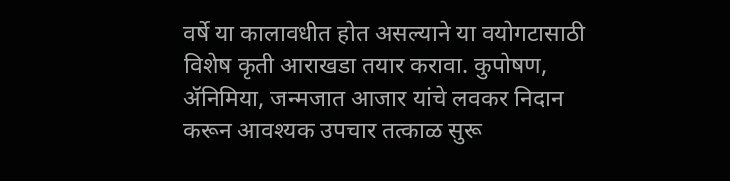वर्षे या कालावधीत होत असल्याने या वयोगटासाठी विशेष कृती आराखडा तयार करावा. कुपोषण, ॲनिमिया, जन्मजात आजार यांचे लवकर निदान करून आवश्यक उपचार तत्काळ सुरू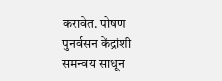करावेत. पोषण पुनर्वसन केंद्रांशी समन्वय साधून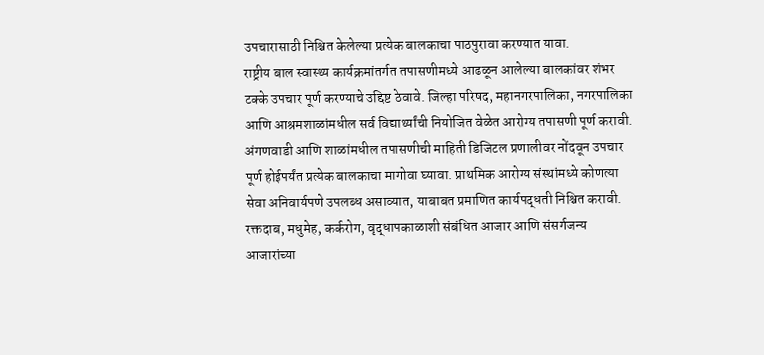उपचारासाठी निश्चित केलेल्या प्रत्येक बालकाचा पाठपुरावा करण्यात यावा.
राष्ट्रीय बाल स्वास्थ्य कार्यक्रमांतर्गत तपासणीमध्ये आढळून आलेल्या बालकांवर शंभर टक्के उपचार पूर्ण करण्याचे उद्दिष्ट ठेवावे. जिल्हा परिषद, महानगरपालिका, नगरपालिका आणि आश्रमशाळांमधील सर्व विद्यार्थ्यांची नियोजित वेळेत आरोग्य तपासणी पूर्ण करावी. अंगणवाडी आणि शाळांमधील तपासणीची माहिती डिजिटल प्रणालीवर नोंदवून उपचार पूर्ण होईपर्यंत प्रत्येक बालकाचा मागोवा घ्यावा. प्राथमिक आरोग्य संस्थांमध्ये कोणत्या सेवा अनिवार्यपणे उपलब्ध असाव्यात, याबाबत प्रमाणित कार्यपद्धती निश्चित करावी. रक्तदाब, मधुमेह, कर्करोग, वृद्धापकाळाशी संबंधित आजार आणि संसर्गजन्य आजारांच्या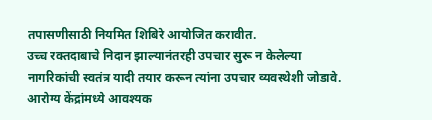तपासणीसाठी नियमित शिबिरे आयोजित करावीत.
उच्च रक्तदाबाचे निदान झाल्यानंतरही उपचार सुरू न केलेल्या नागरिकांची स्वतंत्र यादी तयार करून त्यांना उपचार व्यवस्थेशी जोडावे. आरोग्य केंद्रांमध्ये आवश्यक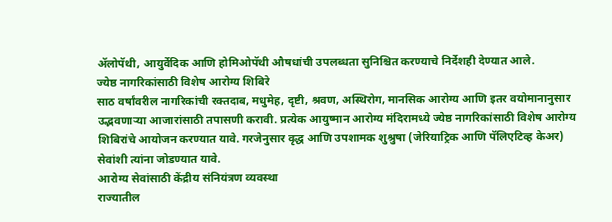ॲलोपॅथी, आयुर्वेदिक आणि होमिओपॅथी औषधांची उपलब्धता सुनिश्चित करण्याचे निर्देशही देण्यात आले.
ज्येष्ठ नागरिकांसाठी विशेष आरोग्य शिबिरे
साठ वर्षांवरील नागरिकांची रक्तदाब, मधुमेह, दृष्टी, श्रवण, अस्थिरोग, मानसिक आरोग्य आणि इतर वयोमानानुसार उद्भवणाऱ्या आजारांसाठी तपासणी करावी. प्रत्येक आयुष्मान आरोग्य मंदिरामध्ये ज्येष्ठ नागरिकांसाठी विशेष आरोग्य शिबिरांचे आयोजन करण्यात यावे. गरजेनुसार वृद्ध आणि उपशामक शुश्रुषा (जेरियाट्रिक आणि पॅलिएटिव्ह केअर) सेवांशी त्यांना जोडण्यात यावे.
आरोग्य सेवांसाठी केंद्रीय संनियंत्रण व्यवस्था
राज्यातील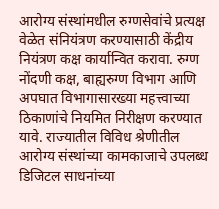आरोग्य संस्थांमधील रुग्णसेवांचे प्रत्यक्ष वेळेत संनियंत्रण करण्यासाठी केंद्रीय नियंत्रण कक्ष कार्यान्वित करावा. रुग्ण नोंदणी कक्ष, बाह्यरुग्ण विभाग आणि अपघात विभागासारख्या महत्त्वाच्या ठिकाणांचे नियमित निरीक्षण करण्यात यावे. राज्यातील विविध श्रेणीतील आरोग्य संस्थांच्या कामकाजाचे उपलब्ध डिजिटल साधनांच्या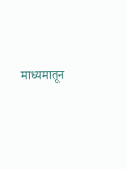माध्यमातून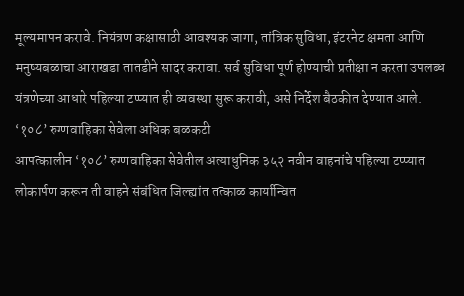मूल्यमापन करावे. नियंत्रण कक्षासाठी आवश्यक जागा, तांत्रिक सुविधा, इंटरनेट क्षमता आणि मनुष्यबळाचा आराखडा तातडीने सादर करावा. सर्व सुविधा पूर्ण होण्याची प्रतीक्षा न करता उपलब्ध यंत्रणेच्या आधारे पहिल्या टप्प्यात ही व्यवस्था सुरू करावी, असे निर्देश बैठकीत देण्यात आले.
‘१०८’ रुग्णवाहिका सेवेला अधिक बळकटी
आपत्कालीन ‘१०८’ रुग्णवाहिका सेवेतील अत्याधुनिक ३५२ नवीन वाहनांचे पहिल्या टप्प्यात लोकार्पण करून ती वाहने संबंधित जिल्ह्यांत तत्काळ कार्यान्वित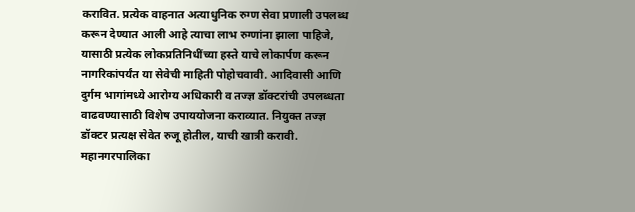करावित. प्रत्येक वाहनात अत्याधुनिक रुग्ण सेवा प्रणाली उपलब्ध करून देण्यात आली आहे त्याचा लाभ रुग्णांना झाला पाहिजे, यासाठी प्रत्येक लोकप्रतिनिधींच्या हस्ते याचे लोकार्पण करून नागरिकांपर्यंत या सेवेची माहिती पोहोचवावी. आदिवासी आणि दुर्गम भागांमध्ये आरोग्य अधिकारी व तज्ज्ञ डॉक्टरांची उपलब्धता वाढवण्यासाठी विशेष उपाययोजना कराव्यात. नियुक्त तज्ज्ञ डॉक्टर प्रत्यक्ष सेवेत रुजू होतील, याची खात्री करावी. महानगरपालिका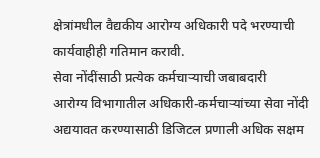क्षेत्रांमधील वैद्यकीय आरोग्य अधिकारी पदे भरण्याची कार्यवाहीही गतिमान करावी.
सेवा नोंदींसाठी प्रत्येक कर्मचाऱ्याची जबाबदारी
आरोग्य विभागातील अधिकारी-कर्मचाऱ्यांच्या सेवा नोंदी अद्ययावत करण्यासाठी डिजिटल प्रणाली अधिक सक्षम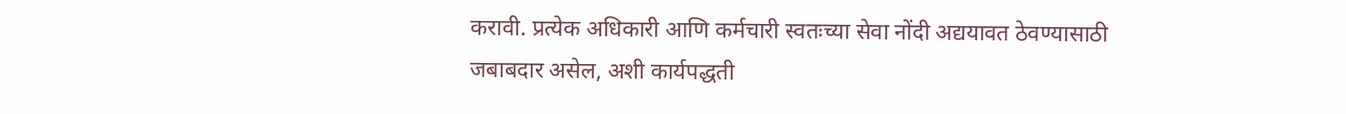करावी. प्रत्येक अधिकारी आणि कर्मचारी स्वतःच्या सेवा नोंदी अद्ययावत ठेवण्यासाठी जबाबदार असेल, अशी कार्यपद्धती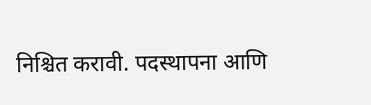निश्चित करावी. पदस्थापना आणि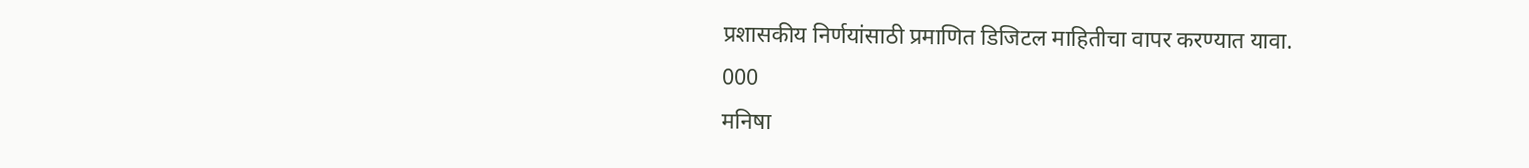प्रशासकीय निर्णयांसाठी प्रमाणित डिजिटल माहितीचा वापर करण्यात यावा.
000
मनिषा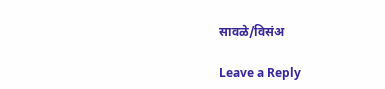सावळे/विसंअ

Leave a Reply